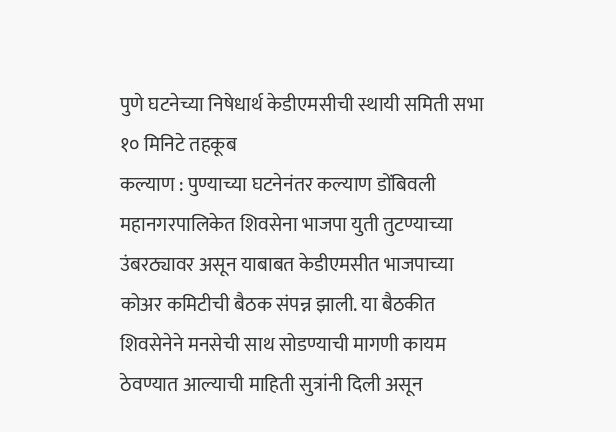पुणे घटनेच्या निषेधार्थ केडीएमसीची स्थायी समिती सभा १० मिनिटे तहकूब
कल्याण : पुण्याच्या घटनेनंतर कल्याण डोंबिवली महानगरपालिकेत शिवसेना भाजपा युती तुटण्याच्या उंबरठ्यावर असून याबाबत केडीएमसीत भाजपाच्या कोअर कमिटीची बैठक संपन्न झाली. या बैठकीत शिवसेनेने मनसेची साथ सोडण्याची मागणी कायम ठेवण्यात आल्याची माहिती सुत्रांनी दिली असून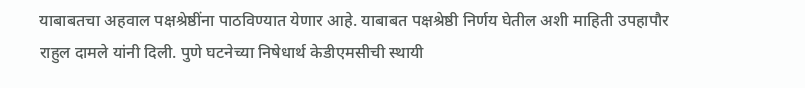याबाबतचा अहवाल पक्षश्रेष्ठींना पाठविण्यात येणार आहे. याबाबत पक्षश्रेष्ठी निर्णय घेतील अशी माहिती उपहापौर राहुल दामले यांनी दिली. पुणे घटनेच्या निषेधार्थ केडीएमसीची स्थायी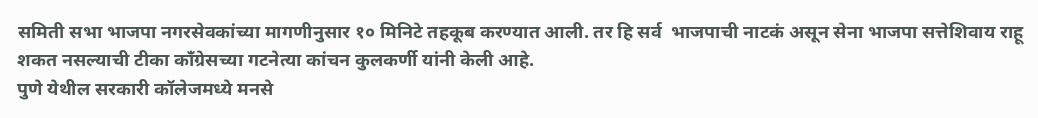समिती सभा भाजपा नगरसेवकांच्या मागणीनुसार १० मिनिटे तहकूब करण्यात आली. तर हि सर्व  भाजपाची नाटकं असून सेना भाजपा सत्तेशिवाय राहू शकत नसल्याची टीका कॉंग्रेसच्या गटनेत्या कांचन कुलकर्णी यांनी केली आहे.
पुणे येथील सरकारी कॉलेजमध्ये मनसे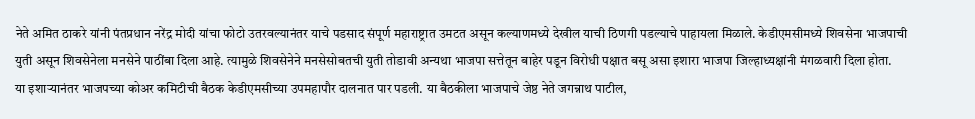नेते अमित ठाकरे यांनी पंतप्रधान नरेंद्र मोदी यांचा फोटो उतरवल्यानंतर याचे पडसाद संपूर्ण महाराष्ट्रात उमटत असून कल्याणमध्ये देखील याची ठिणगी पडल्याचे पाहायला मिळाले. केडीएमसीमध्ये शिवसेना भाजपाची युती असून शिवसेनेला मनसेने पाठींबा दिला आहे. त्यामुळे शिवसेनेने मनसेसोबतची युती तोडावी अन्यथा भाजपा सत्तेतून बाहेर पडून विरोधी पक्षात बसू असा इशारा भाजपा जिल्हाध्यक्षांनी मंगळवारी दिला होता.
या इशाऱ्यानंतर भाजपच्या कोअर कमिटीची बैठक केडीएमसीच्या उपमहापौर दालनात पार पडली. या बैठकीला भाजपाचे जेष्ठ नेते जगन्नाथ पाटील,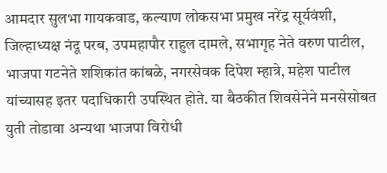आमदार सुलभा गायकवाड, कल्याण लोकसभा प्रमुख नरेंद्र सूर्यवंशी, जिल्हाध्यक्ष नंदू परब, उपमहापौर राहुल दामले, सभागृह नेते वरुण पाटील, भाजपा गटनेते शशिकांत कांबळे, नगरसेवक दिपेश म्हात्रे, महेश पाटील यांच्यासह इतर पदाधिकारी उपस्थित होते. या बैठकीत शिवसेनेने मनसेसोबत युती तोडावा अन्यथा भाजपा विरोधी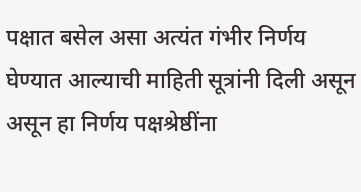पक्षात बसेल असा अत्यंत गंभीर निर्णय घेण्यात आल्याची माहिती सूत्रांनी दिली असून असून हा निर्णय पक्षश्रेष्ठींना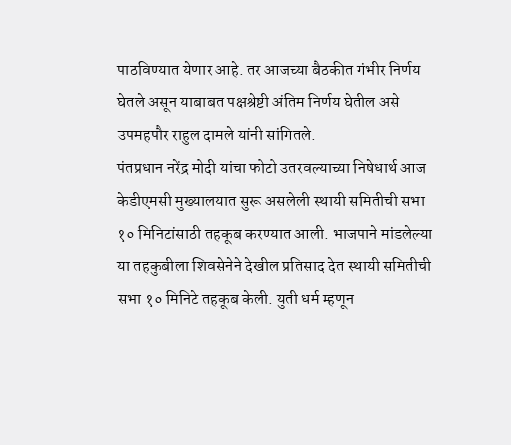पाठविण्यात येणार आहे. तर आजच्या बैठकीत गंभीर निर्णय घेतले असून याबाबत पक्षश्रेष्टी अंतिम निर्णय घेतील असे उपमहपौर राहुल दामले यांनी सांगितले.
पंतप्रधान नरेंद्र मोदी यांचा फोटो उतरवल्याच्या निषेधार्थ आज केडीएमसी मुख्यालयात सुरू असलेली स्थायी समितीची सभा १० मिनिटांसाठी तहकूब करण्यात आली. भाजपाने मांडलेल्या या तहकुबीला शिवसेनेने देखील प्रतिसाद देत स्थायी समितीची सभा १० मिनिटे तहकूब केली. युती धर्म म्हणून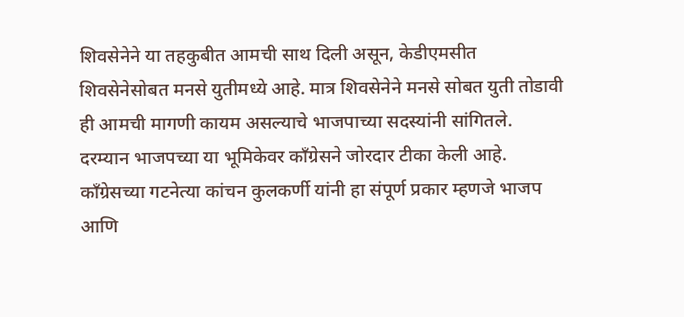शिवसेनेने या तहकुबीत आमची साथ दिली असून, केडीएमसीत शिवसेनेसोबत मनसे युतीमध्ये आहे. मात्र शिवसेनेने मनसे सोबत युती तोडावी ही आमची मागणी कायम असल्याचे भाजपाच्या सदस्यांनी सांगितले.
दरम्यान भाजपच्या या भूमिकेवर काँग्रेसने जोरदार टीका केली आहे. काँग्रेसच्या गटनेत्या कांचन कुलकर्णी यांनी हा संपूर्ण प्रकार म्हणजे भाजप आणि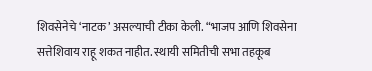शिवसेनेचे ‘नाटक’ असल्याची टीका केली. “भाजप आणि शिवसेना सत्तेशिवाय राहू शकत नाहीत. स्थायी समितीची सभा तहकूब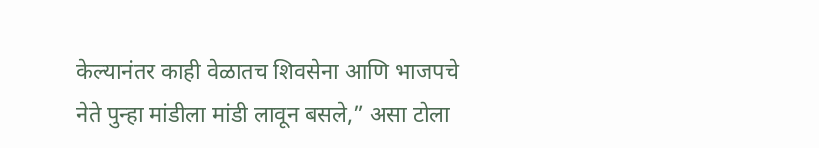केल्यानंतर काही वेळातच शिवसेना आणि भाजपचे नेते पुन्हा मांडीला मांडी लावून बसले,” असा टोला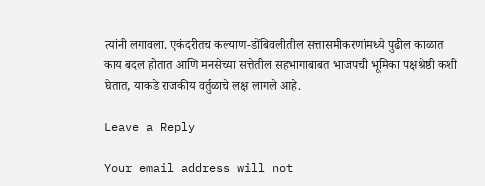त्यांनी लगावला. एकंदरीतच कल्याण-डोंबिवलीतील सत्तासमीकरणांमध्ये पुढील काळात काय बदल होतात आणि मनसेच्या सत्तेतील सहभागाबाबत भाजपची भूमिका पक्षश्रेष्ठी कशी घेतात, याकडे राजकीय वर्तुळाचे लक्ष लागले आहे.

Leave a Reply

Your email address will not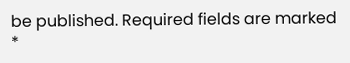be published. Required fields are marked *